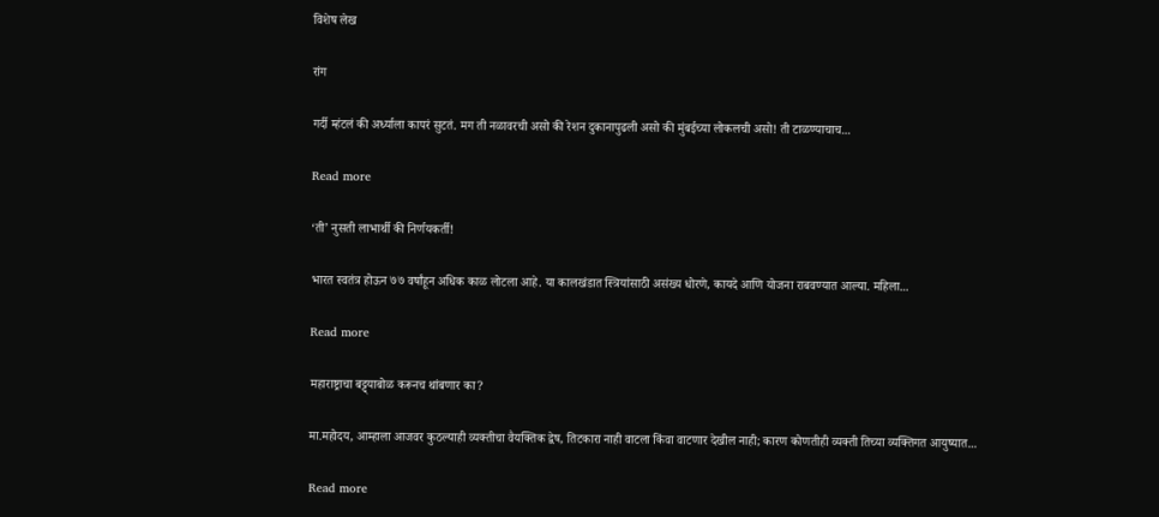विशेष लेख

रांग

गर्दी म्हंटलं की अर्ध्याला कापरं सुटतं. मग ती नळावरची असो की रेशन दुकानापुढली असो की मुंबईच्या लोकलची असो! ती टाळण्याचाच...

Read more

‘ती’ नुसती लाभार्थी की निर्णयकर्ती!

भारत स्वतंत्र होऊन ७७ वर्षांहून अधिक काळ लोटला आहे. या कालखंडात स्त्रियांसाठी असंख्य धोरणे, कायदे आणि योजना राबवण्यात आल्या. महिला...

Read more

महाराष्ट्राचा बट्ट्याबोळ करूनच थांबणार का?

मा.महोदय, आम्हाला आजवर कुठल्याही व्यक्तीचा वैयक्तिक द्वेष, तिटकारा नाही वाटला किंवा वाटणार देखील नाही; कारण कोणतीही व्यक्ती तिच्या व्यक्तिगत आयुष्यात...

Read more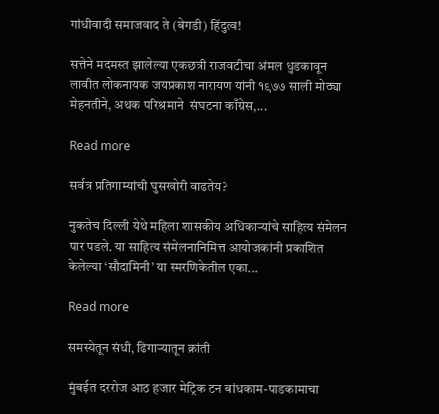गांधीवादी समाजवाद ते (बेगडी) हिंदुत्व!

सत्तेने मदमस्त झालेल्या एकछत्री राजवटीचा अंमल धुडकावून लावीत लोकनायक जयप्रकाश नारायण यांनी १९७७ साली मोठ्या मेहनतीने, अथक परिश्रमाने  संघटना काँग्रेस,...

Read more

सर्वत्र प्रतिगाम्यांची घुसखोरी वाढतेय?

नुकतेच दिल्ली येथे महिला शासकीय अधिकार्‍यांचे साहित्य संमेलन पार पडले. या साहित्य संमेलनानिमित्त आयोजकांनी प्रकाशित केलेल्या ‘सौदामिनी’ या स्मरणिकेतील एका...

Read more

समस्येतून संधी, ढिगार्‍यातून क्रांती

मुंबईत दररोज आठ हजार मेट्रिक टन बांधकाम-पाडकामाचा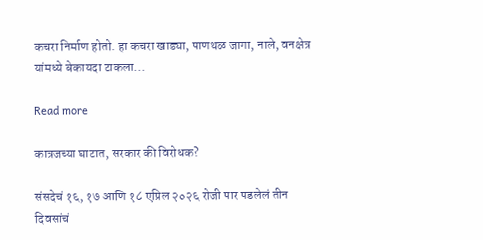कचरा निर्माण होतो. हा कचरा खाड्या, पाणथळ जागा, नाले, वनक्षेत्र यांमध्ये बेकायदा टाकला...

Read more

कात्रजच्या घाटात, सरकार की विरोधक?

संसदेचं १६, १७ आणि १८ एप्रिल २०२६ रोजी पार पडलेलं तीन दिवसांचं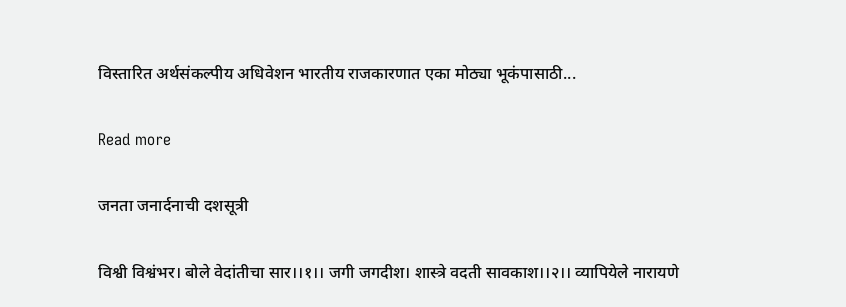विस्तारित अर्थसंकल्पीय अधिवेशन भारतीय राजकारणात एका मोठ्या भूकंपासाठी...

Read more

जनता जनार्दनाची दशसूत्री

विश्वी विश्वंभर। बोले वेदांतीचा सार।।१।। जगी जगदीश। शास्त्रे वदती सावकाश।।२।। व्यापियेले नारायणे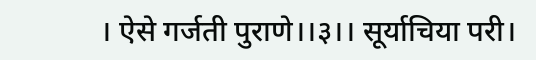। ऐसे गर्जती पुराणे।।३।। सूर्याचिया परी।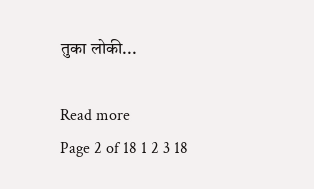तुका लोकी...

Read more
Page 2 of 18 1 2 3 18